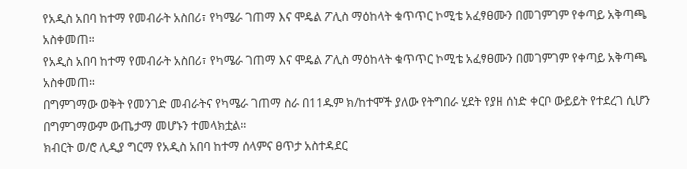የአዲስ አበባ ከተማ የመብራት አስበሪ፣ የካሜራ ገጠማ እና ሞዴል ፖሊስ ማዕከላት ቁጥጥር ኮሚቴ አፈፃፀሙን በመገምገም የቀጣይ አቅጣጫ አስቀመጠ።
የአዲስ አበባ ከተማ የመብራት አስበሪ፣ የካሜራ ገጠማ እና ሞዴል ፖሊስ ማዕከላት ቁጥጥር ኮሚቴ አፈፃፀሙን በመገምገም የቀጣይ አቅጣጫ አስቀመጠ።
በግምገማው ወቅት የመንገድ መብራትና የካሜራ ገጠማ ስራ በ11ዱም ክ/ከተሞች ያለው የትግበራ ሂደት የያዘ ሰነድ ቀርቦ ውይይት የተደረገ ሲሆን በግምገማውም ውጤታማ መሆኑን ተመላክቷል።
ክብርት ወ/ሮ ሊዲያ ግርማ የአዲስ አበባ ከተማ ሰላምና ፀጥታ አስተዳደር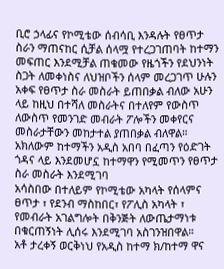ቢሮ ኃላፊና የኮሚቴው ሰብሳቢ እንዳሉት የፀጥታ ስራን ማጠናከር ሲቻል ሰላሟ የተረጋገጠባት ከተማን መፍጠር እንደሚቻል ጠቁመው የዜጎችን የደህንነት ስጋት ለመቀነስና ለህዝቦችን ሰላም መረጋገጥ ሁሉን አቀፍ የፀጥታ ስራ መስራት ይጠበቃል ብለው አሁን ላይ ከዚህ በተሻለ መስራትና በተለየም የውስጥ ለውስጥ የመንገድ መብራት ፖሎችን መቀየርና መስራታቸውን መከታተል ያጠበቃል ብለዋል።
አክለውም ከተማችን አዲስ አበባ በፈጣን የዕድገት ጎዳና ላይ እንደመሆኗ ከተማዋን የሚመጥን የፀጥታ ስራ መስራት እንደሚገባ
አሳስበው በተለይም የኮሚቴው አካላት የሰላምና ፀጥታ ፣ የደንብ ማስከበር፣ የፖሊስ አካላት ፣ የመብራት አገልግሎት በቅንጅት ለውጤታማነቱ በቁርጠኝነት ሊሰሩ እንደሚገባ አስገንዝበዋል።
አቶ ታረቀኝ ወርቅነህ የአዲስ ከተማ ክ/ከተማ ዋና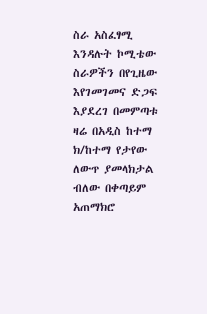ስራ አስፈፃሚ እንዳሉት ኮሚቴው ስራዎችን በየጊዜው እየገመገመና ድጋፍ እያደረገ በመምጣቱ ዛሬ በአዲስ ከተማ ክ/ከተማ የታየው ለውጥ ያመላክታል ብለው በቀጣይም አጠማክሮ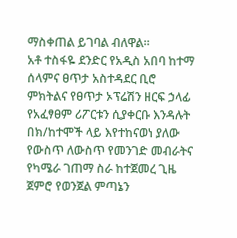ማስቀጠል ይገባል ብለዋል።
አቶ ተስፋዬ ደንድር የአዲስ አበባ ከተማ ሰላምና ፀጥታ አስተዳደር ቢሮ ምክትልና የፀጥታ ኦፕሬሽን ዘርፍ ኃላፊ የአፈፃፀም ሪፖርቱን ሲያቀርቡ እንዳሉት በክ/ከተሞች ላይ እየተከናወነ ያለው የውስጥ ለውስጥ የመንገድ መብራትና የካሜራ ገጠማ ስራ ከተጀመረ ጊዜ ጀምሮ የወንጀል ምጣኔን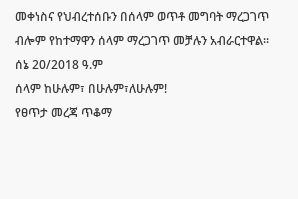መቀነስና የህብረተሰቡን በሰላም ወጥቶ መግባት ማረጋገጥ ብሎም የከተማዋን ሰላም ማረጋገጥ መቻሉን አብራርተዋል።
ሰኔ 20/2018 ዓ.ም
ሰላም ከሁሉም፣ በሁሉም፣ለሁሉም!
የፀጥታ መረጃ ጥቆማ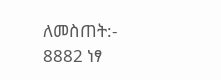ለመስጠት:- 8882 ነፃ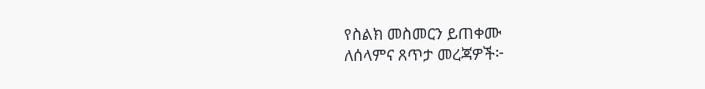የስልክ መስመርን ይጠቀሙ
ለሰላምና ጸጥታ መረጃዎች፦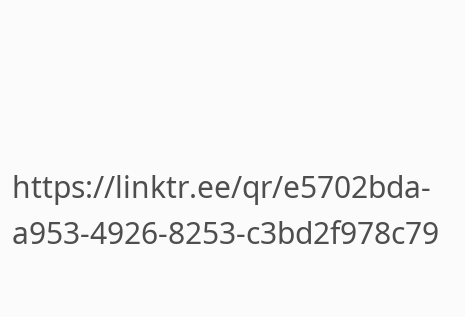https://linktr.ee/qr/e5702bda-a953-4926-8253-c3bd2f978c79